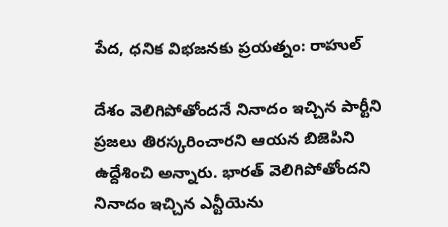పేద, ధనిక విభజనకు ప్రయత్నం: రాహుల్

దేశం వెలిగిపోతోందనే నినాదం ఇచ్చిన పార్టీని ప్రజలు తిరస్కరించారని ఆయన బిజెపిని ఉద్దేశించి అన్నారు. భారత్ వెలిగిపోతోందని నినాదం ఇచ్చిన ఎన్టీయెను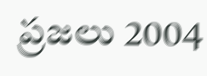ప్రజలు 2004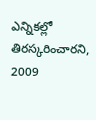ఎన్నికల్లో తిరస్కరించారని, 2009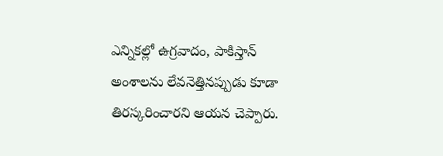ఎన్నికల్లో ఉగ్రవాదం, పాకిస్తాన్ అంశాలను లేవనెత్తినప్పుడు కూడా తిరస్కరించారని ఆయన చెప్పారు.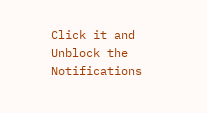Click it and Unblock the Notifications